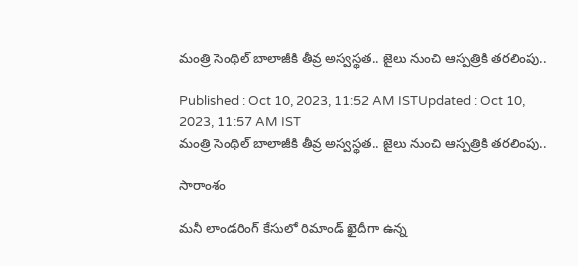మంత్రి సెంథిల్ బాలాజీకి తీవ్ర అస్వస్థత.. జైలు నుంచి ఆస్పత్రికి తరలింపు..

Published : Oct 10, 2023, 11:52 AM ISTUpdated : Oct 10, 2023, 11:57 AM IST
మంత్రి సెంథిల్ బాలాజీకి తీవ్ర అస్వస్థత.. జైలు నుంచి ఆస్పత్రికి తరలింపు..

సారాంశం

మనీ లాండరింగ్ కేసులో రిమాండ్ ఖైదీగా ఉన్న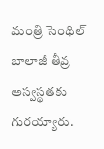మంత్రి సెంథిల్ బాలాజీ తీవ్ర అస్వస్థతకు గురయ్యారు.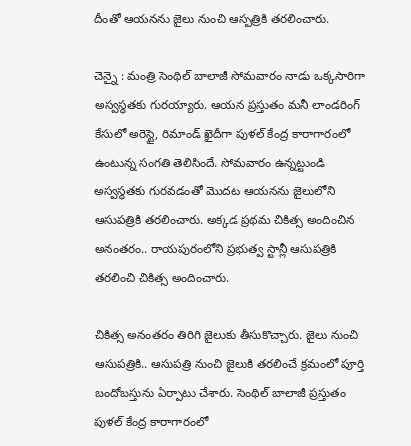దీంతో ఆయనను జైలు నుంచి ఆస్పత్రికి తరలించారు.

చెన్నై : మంత్రి సెంథిల్ బాలాజీ సోమవారం నాడు ఒక్కసారిగా అస్వస్థతకు గురయ్యారు. ఆయన ప్రస్తుతం మనీ లాండరింగ్ కేసులో అరెస్టై, రిమాండ్ ఖైదీగా పుళల్ కేంద్ర కారాగారంలో ఉంటున్న సంగతి తెలిసిందే. సోమవారం ఉన్నట్టుండి అస్వస్థతకు గురవడంతో మొదట ఆయనను జైలులోని ఆసుపత్రికి తరలించారు. అక్కడ ప్రథమ చికిత్స అందించిన అనంతరం.. రాయపురంలోని ప్రభుత్వ స్టాన్లీ ఆసుపత్రికి తరలించి చికిత్స అందించారు.

చికిత్స అనంతరం తిరిగి జైలుకు తీసుకొచ్చారు. జైలు నుంచి ఆసుపత్రికి.. ఆసుపత్రి నుంచి జైలుకి తరలించే క్రమంలో పూర్తి బందోబస్తును ఏర్పాటు చేశారు. సెంథిల్ బాలాజీ ప్రస్తుతం పుళల్ కేంద్ర కారాగారంలో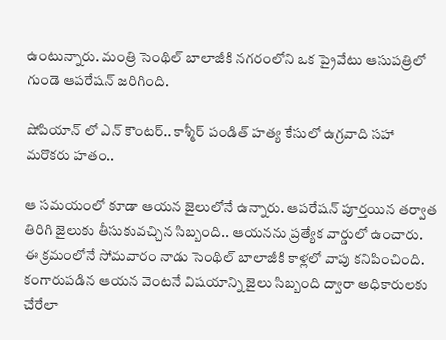ఉంటున్నారు. మంత్రి సెంథిల్ బాలాజీకి నగరంలోని ఒక ప్రైవేటు ఆసుపత్రిలో గుండె ఆపరేషన్ జరిగింది.

షోపియాన్ లో ఎన్ కౌంటర్.. కాశ్మీర్ పండిత్ హత్య కేసులో ఉగ్రవాది సహా మరొకరు హతం..

ఆ సమయంలో కూడా ఆయన జైలులోనే ఉన్నారు. ఆపరేషన్ పూర్తయిన తర్వాత తిరిగి జైలుకు తీసుకువచ్చిన సిబ్బంది.. ఆయనను ప్రత్యేక వార్డులో ఉంచారు. ఈ క్రమంలోనే సోమవారం నాడు సెంథిల్ బాలాజీకి కాళ్లలో వాపు కనిపించింది. కంగారుపడిన ఆయన వెంటనే విషయాన్ని జైలు సిబ్బంది ద్వారా అధికారులకు చేరేలా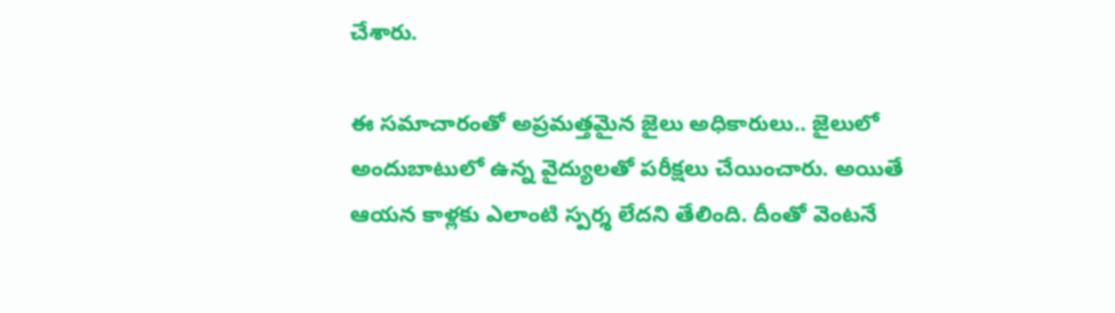చేశారు.

ఈ సమాచారంతో అప్రమత్తమైన జైలు అధికారులు.. జైలులో అందుబాటులో ఉన్న వైద్యులతో పరీక్షలు చేయించారు. అయితే ఆయన కాళ్లకు ఎలాంటి స్పర్శ లేదని తేలింది. దీంతో వెంటనే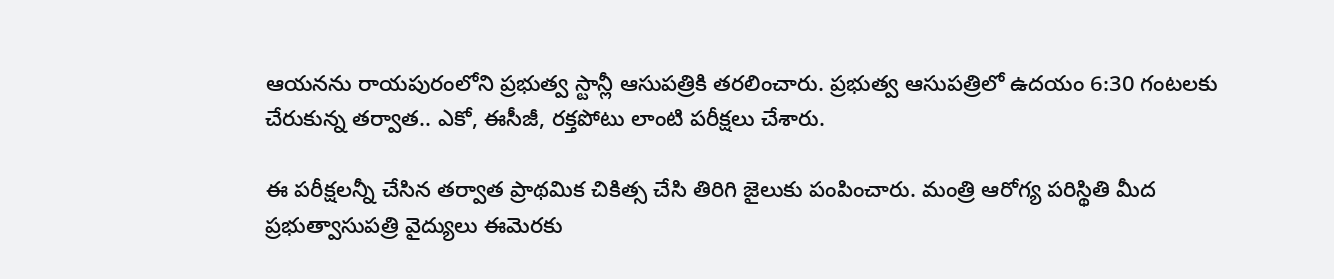ఆయనను రాయపురంలోని ప్రభుత్వ స్టాన్లీ ఆసుపత్రికి తరలించారు. ప్రభుత్వ ఆసుపత్రిలో ఉదయం 6:30 గంటలకు చేరుకున్న తర్వాత.. ఎకో, ఈసీజీ, రక్తపోటు లాంటి పరీక్షలు చేశారు.

ఈ పరీక్షలన్నీ చేసిన తర్వాత ప్రాథమిక చికిత్స చేసి తిరిగి జైలుకు పంపించారు. మంత్రి ఆరోగ్య పరిస్థితి మీద ప్రభుత్వాసుపత్రి వైద్యులు ఈమెరకు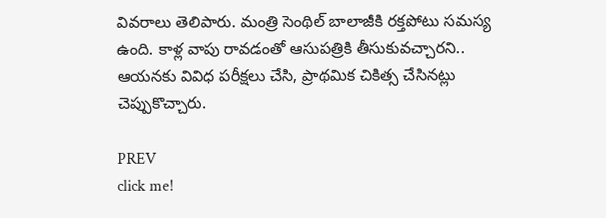వివరాలు తెలిపారు. మంత్రి సెంథిల్ బాలాజీకి రక్తపోటు సమస్య ఉంది. కాళ్ల వాపు రావడంతో ఆసుపత్రికి తీసుకువచ్చారని.. ఆయనకు వివిధ పరీక్షలు చేసి, ప్రాథమిక చికిత్స చేసినట్లు చెప్పుకొచ్చారు.

PREV
click me!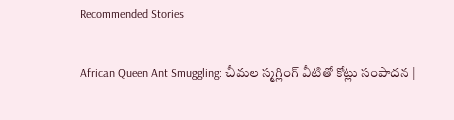Recommended Stories

African Queen Ant Smuggling: చీమల స్మగ్లింగ్ వీటితో కోట్లు సంపాదన |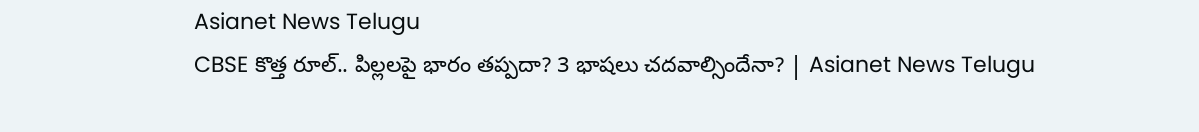Asianet News Telugu
CBSE కొత్త రూల్.. పిల్లలపై భారం తప్పదా? 3 భాషలు చదవాల్సిందేనా? | Asianet News Telugu